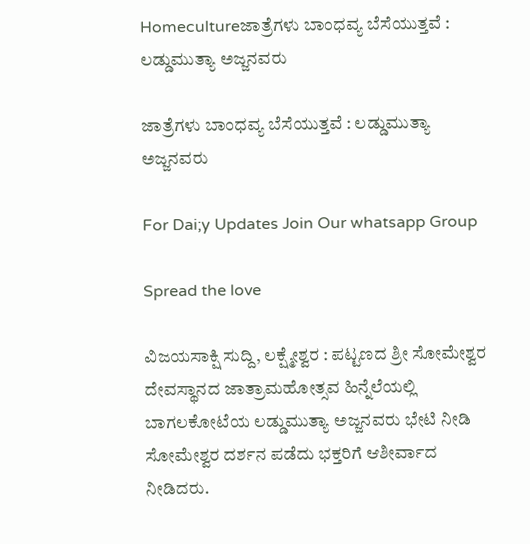Homecultureಜಾತ್ರೆಗಳು ಬಾಂಧವ್ಯ ಬೆಸೆಯುತ್ತವೆ : ಲಡ್ಡುಮುತ್ಯಾ ಅಜ್ಜನವರು

ಜಾತ್ರೆಗಳು ಬಾಂಧವ್ಯ ಬೆಸೆಯುತ್ತವೆ : ಲಡ್ಡುಮುತ್ಯಾ ಅಜ್ಜನವರು

For Dai;y Updates Join Our whatsapp Group

Spread the love

ವಿಜಯಸಾಕ್ಷಿ ಸುದ್ದಿ, ಲಕ್ಷ್ಮೇಶ್ವರ : ಪಟ್ಟಣದ ಶ್ರೀ ಸೋಮೇಶ್ವರ ದೇವಸ್ಥಾನದ ಜಾತ್ರಾಮಹೋತ್ಸವ ಹಿನ್ನೆಲೆಯಲ್ಲಿ ಬಾಗಲಕೋಟೆಯ ಲಡ್ಡುಮುತ್ಯಾ ಅಜ್ಜನವರು ಭೇಟಿ ನೀಡಿ ಸೋಮೇಶ್ವರ ದರ್ಶನ ಪಡೆದು ಭಕ್ತರಿಗೆ ಆಶೀರ್ವಾದ ನೀಡಿದರು.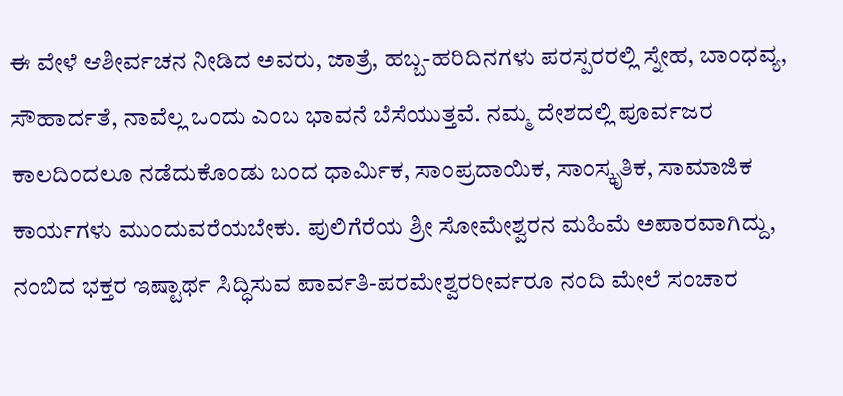ಈ ವೇಳೆ ಆಶೀರ್ವಚನ ನೀಡಿದ ಅವರು, ಜಾತ್ರೆ, ಹಬ್ಬ-ಹರಿದಿನಗಳು ಪರಸ್ಪರರಲ್ಲಿ ಸ್ನೇಹ, ಬಾಂಧವ್ಯ, ಸೌಹಾರ್ದತೆ, ನಾವೆಲ್ಲ ಒಂದು ಎಂಬ ಭಾವನೆ ಬೆಸೆಯುತ್ತವೆ. ನಮ್ಮ ದೇಶದಲ್ಲಿ ಪೂರ್ವಜರ ಕಾಲದಿಂದಲೂ ನಡೆದುಕೊಂಡು ಬಂದ ಧಾರ್ಮಿಕ, ಸಾಂಪ್ರದಾಯಿಕ, ಸಾಂಸ್ಕೃತಿಕ, ಸಾಮಾಜಿಕ ಕಾರ್ಯಗಳು ಮುಂದುವರೆಯಬೇಕು. ಪುಲಿಗೆರೆಯ ಶ್ರೀ ಸೋಮೇಶ್ವರನ ಮಹಿಮೆ ಅಪಾರವಾಗಿದ್ದು, ನಂಬಿದ ಭಕ್ತರ ಇಷ್ಟಾರ್ಥ ಸಿದ್ಧಿಸುವ ಪಾರ್ವತಿ-ಪರಮೇಶ್ವರರೀರ್ವರೂ ನಂದಿ ಮೇಲೆ ಸಂಚಾರ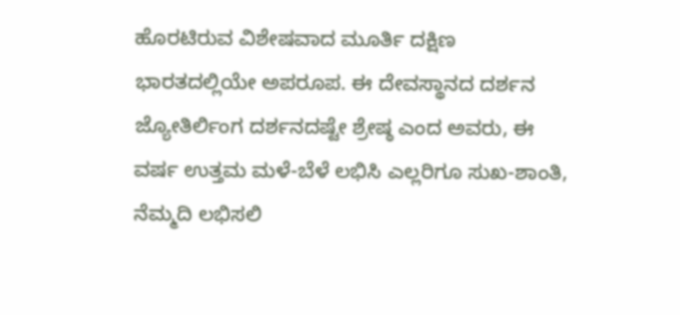ಹೊರಟಿರುವ ವಿಶೇಷವಾದ ಮೂರ್ತಿ ದಕ್ಷಿಣ ಭಾರತದಲ್ಲಿಯೇ ಅಪರೂಪ. ಈ ದೇವಸ್ಥಾನದ ದರ್ಶನ ಜ್ಯೋತಿರ್ಲಿಂಗ ದರ್ಶನದಷ್ಟೇ ಶ್ರೇಷ್ಠ ಎಂದ ಅವರು, ಈ ವರ್ಷ ಉತ್ತಮ ಮಳೆ-ಬೆಳೆ ಲಭಿಸಿ ಎಲ್ಲರಿಗೂ ಸುಖ-ಶಾಂತಿ, ನೆಮ್ಮದಿ ಲಭಿಸಲಿ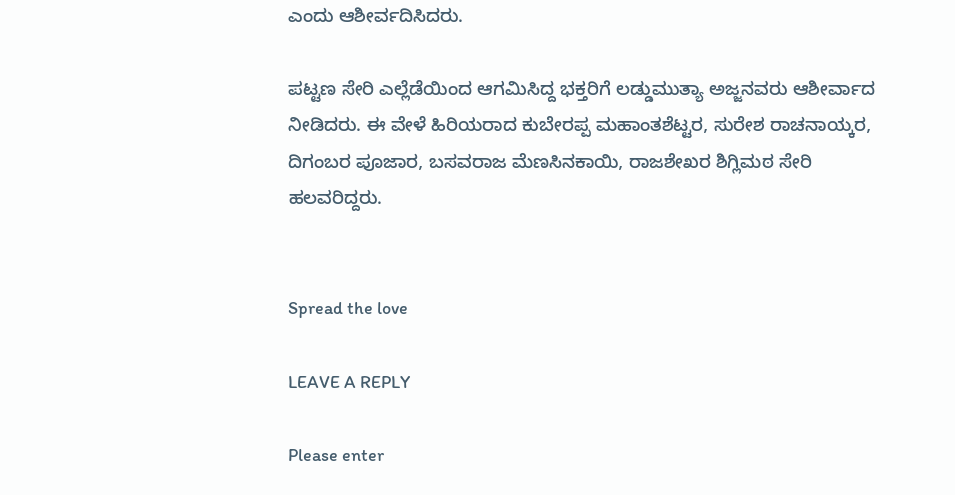ಎಂದು ಆಶೀರ್ವದಿಸಿದರು.

ಪಟ್ಟಣ ಸೇರಿ ಎಲ್ಲೆಡೆಯಿಂದ ಆಗಮಿಸಿದ್ದ ಭಕ್ತರಿಗೆ ಲಡ್ಡುಮುತ್ಯಾ ಅಜ್ಜನವರು ಆಶೀರ್ವಾದ ನೀಡಿದರು. ಈ ವೇಳೆ ಹಿರಿಯರಾದ ಕುಬೇರಪ್ಪ ಮಹಾಂತಶೆಟ್ಟರ, ಸುರೇಶ ರಾಚನಾಯ್ಕರ, ದಿಗಂಬರ ಪೂಜಾರ, ಬಸವರಾಜ ಮೆಣಸಿನಕಾಯಿ, ರಾಜಶೇಖರ ಶಿಗ್ಲಿಮಠ ಸೇರಿ ಹಲವರಿದ್ದರು.


Spread the love

LEAVE A REPLY

Please enter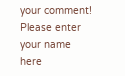your comment!
Please enter your name here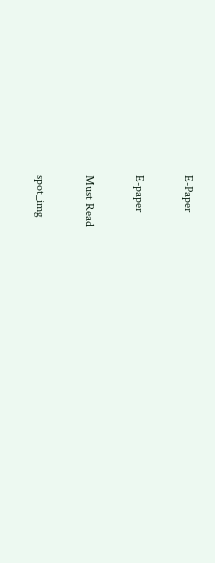E-Paper

E-paper

Must Read

spot_img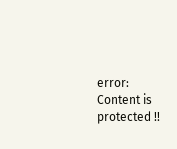error: Content is protected !!